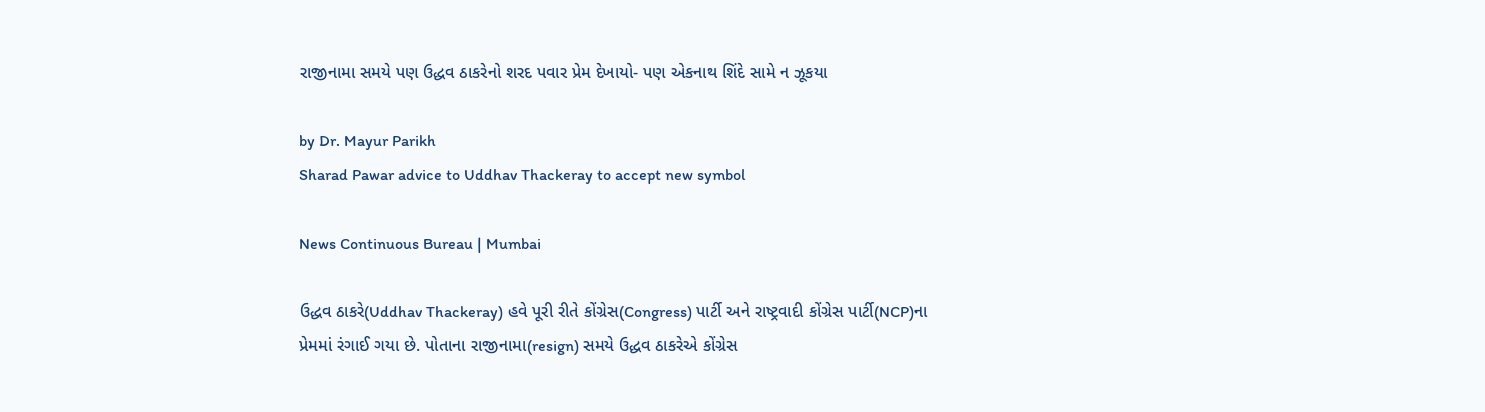રાજીનામા સમયે પણ ઉદ્ધવ ઠાકરેનો શરદ પવાર પ્રેમ દેખાયો- પણ એકનાથ શિંદે સામે ન ઝૂકયા

by Dr. Mayur Parikh
Sharad Pawar advice to Uddhav Thackeray to accept new symbol

News Continuous Bureau | Mumbai

ઉદ્ધવ ઠાકરે(Uddhav Thackeray) હવે પૂરી રીતે કોંગ્રેસ(Congress) પાર્ટી અને રાષ્ટ્રવાદી કોંગ્રેસ પાર્ટી(NCP)ના પ્રેમમાં રંગાઈ ગયા છે. પોતાના રાજીનામા(resign) સમયે ઉદ્ધવ ઠાકરેએ કોંગ્રેસ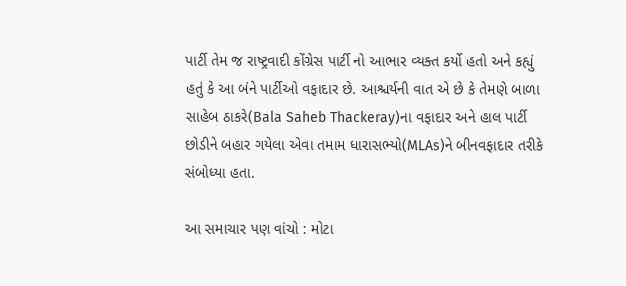પાર્ટી તેમ જ રાષ્ટ્રવાદી કોંગ્રેસ પાર્ટી નો આભાર વ્યક્ત કર્યો હતો અને કહ્યું હતું કે આ બંને પાર્ટીઓ વફાદાર છે. આશ્ચર્યની વાત એ છે કે તેમણે બાળા સાહેબ ઠાકરે(Bala Saheb Thackeray)ના વફાદાર અને હાલ પાર્ટી છોડીને બહાર ગયેલા એવા તમામ ધારાસભ્યો(MLAs)ને બીનવફાદાર તરીકે સંબોધ્યા હતા.

આ સમાચાર પણ વાંચો : મોટા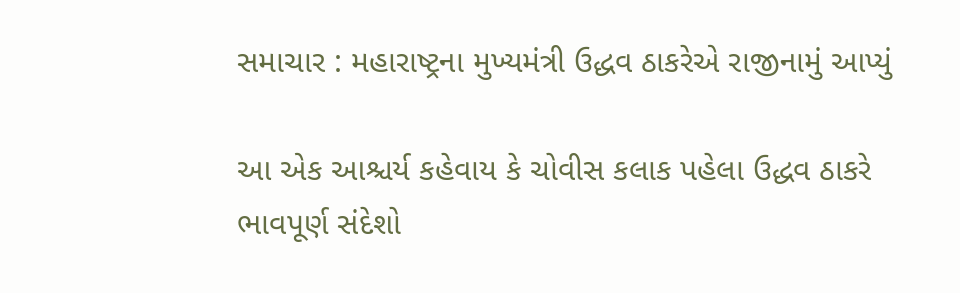સમાચાર : મહારાષ્ટ્રના મુખ્યમંત્રી ઉદ્ધવ ઠાકરેએ રાજીનામું આપ્યું

આ એક આશ્ચર્ય કહેવાય કે ચોવીસ કલાક પહેલા ઉદ્ધવ ઠાકરે ભાવપૂર્ણ સંદેશો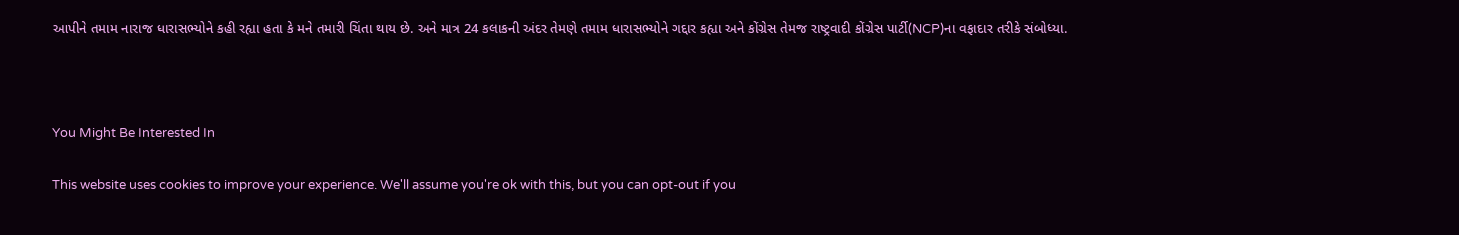આપીને તમામ નારાજ ધારાસભ્યોને કહી રહ્યા હતા કે મને તમારી ચિંતા થાય છે. અને માત્ર 24 કલાકની અંદર તેમણે તમામ ધારાસભ્યોને ગદ્દાર કહ્યા અને કોંગ્રેસ તેમજ રાષ્ટ્રવાદી કોંગ્રેસ પાર્ટી(NCP)ના વફાદાર તરીકે સંબોધ્યા.



You Might Be Interested In

This website uses cookies to improve your experience. We'll assume you're ok with this, but you can opt-out if you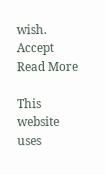wish. Accept Read More

This website uses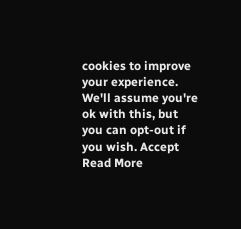cookies to improve your experience. We'll assume you're ok with this, but you can opt-out if you wish. Accept Read More